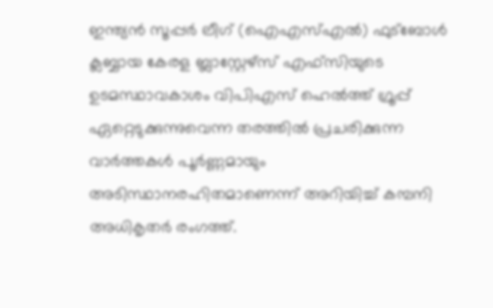ഇന്ത്യൻ സൂപ്പർ ലീഗ് (ഐഎസ്എൽ) ഫുട്ബോൾ ക്ലബ്ബായ കേരള ബ്ലാസ്റ്റേഴ്സ് എഫ്സിയുടെ ഉടമസ്ഥാവകാശം വിപിഎസ് ഹെൽത്ത് ഗ്രൂപ്പ് ഏറ്റെടുക്കുന്നുവെന്ന തരത്തിൽ പ്രചരിക്കുന്ന വാർത്തകൾ പൂർണ്ണമായും അടിസ്ഥാനരഹിതമാണെന്ന് അറിയിച്ച് കമ്പനി അധികൃതർ രംഗത്ത്.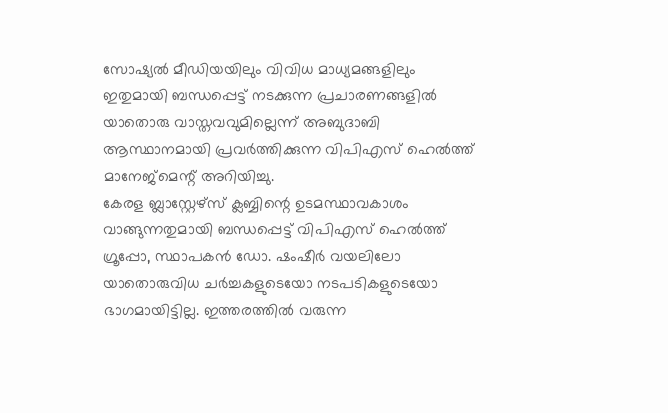സോഷ്യൽ മീഡിയയിലും വിവിധ മാധ്യമങ്ങളിലും ഇതുമായി ബന്ധപ്പെട്ട് നടക്കുന്ന പ്രചാരണങ്ങളിൽ യാതൊരു വാസ്തവവുമില്ലെന്ന് അബുദാബി ആസ്ഥാനമായി പ്രവർത്തിക്കുന്ന വിപിഎസ് ഹെൽത്ത് മാനേജ്മെന്റ് അറിയിച്ചു.
കേരള ബ്ലാസ്റ്റേഴ്സ് ക്ലബ്ബിന്റെ ഉടമസ്ഥാവകാശം വാങ്ങുന്നതുമായി ബന്ധപ്പെട്ട് വിപിഎസ് ഹെൽത്ത് ഗ്രൂപ്പോ, സ്ഥാപകൻ ഡോ. ഷംഷീർ വയലിലോ യാതൊരുവിധ ചർച്ചകളുടെയോ നടപടികളുടെയോ ഭാഗമായിട്ടില്ല. ഇത്തരത്തിൽ വരുന്ന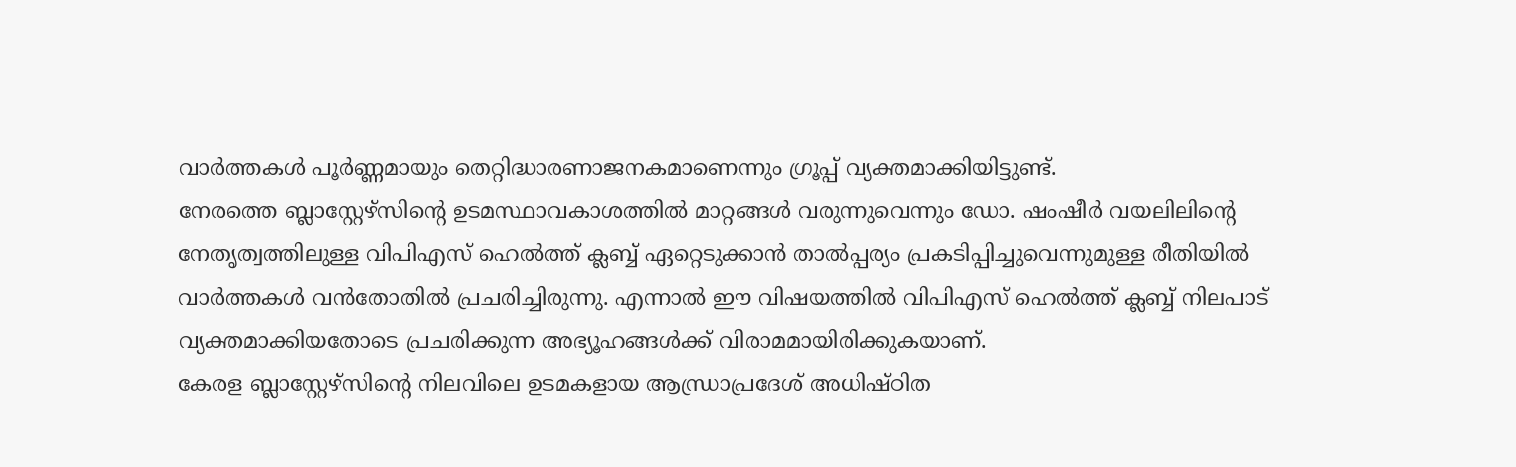വാർത്തകൾ പൂർണ്ണമായും തെറ്റിദ്ധാരണാജനകമാണെന്നും ഗ്രൂപ്പ് വ്യക്തമാക്കിയിട്ടുണ്ട്.
നേരത്തെ ബ്ലാസ്റ്റേഴ്സിന്റെ ഉടമസ്ഥാവകാശത്തിൽ മാറ്റങ്ങൾ വരുന്നുവെന്നും ഡോ. ഷംഷീർ വയലിലിന്റെ നേതൃത്വത്തിലുള്ള വിപിഎസ് ഹെൽത്ത് ക്ലബ്ബ് ഏറ്റെടുക്കാൻ താൽപ്പര്യം പ്രകടിപ്പിച്ചുവെന്നുമുള്ള രീതിയിൽ വാർത്തകൾ വൻതോതിൽ പ്രചരിച്ചിരുന്നു. എന്നാൽ ഈ വിഷയത്തിൽ വിപിഎസ് ഹെൽത്ത് ക്ലബ്ബ് നിലപാട് വ്യക്തമാക്കിയതോടെ പ്രചരിക്കുന്ന അഭ്യൂഹങ്ങൾക്ക് വിരാമമായിരിക്കുകയാണ്.
കേരള ബ്ലാസ്റ്റേഴ്സിന്റെ നിലവിലെ ഉടമകളായ ആന്ധ്രാപ്രദേശ് അധിഷ്ഠിത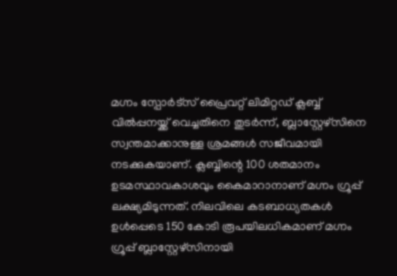മഗ്നം സ്പോർട്സ് പ്രൈവറ്റ് ലിമിറ്റഡ് ക്ലബ്ബ് വിൽപ്പനയ്ക്ക് വെച്ചതിനെ തുടർന്ന്, ബ്ലാസ്റ്റേഴ്സിനെ സ്വന്തമാക്കാനുള്ള ശ്രമങ്ങൾ സജീവമായി നടക്കുകയാണ്. ക്ലബ്ബിന്റെ 100 ശതമാനം ഉടമസ്ഥാവകാശവും കൈമാറാനാണ് മഗ്നം ഗ്രൂപ്പ് ലക്ഷ്യമിടുന്നത്. നിലവിലെ കടബാധ്യതകൾ ഉൾപ്പെടെ 150 കോടി രൂപയിലധികമാണ് മഗ്നം ഗ്രൂപ്പ് ബ്ലാസ്റ്റേഴ്സിനായി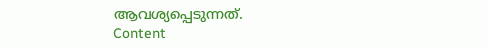ആവശ്യപ്പെടുന്നത്.
Content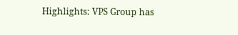Highlights: VPS Group has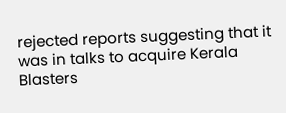rejected reports suggesting that it was in talks to acquire Kerala Blasters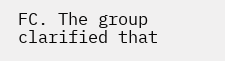FC. The group clarified that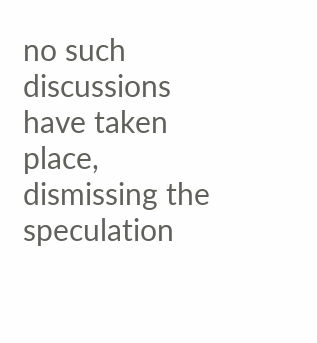no such discussions have taken place, dismissing the speculation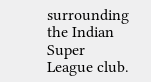surrounding the Indian Super League club.